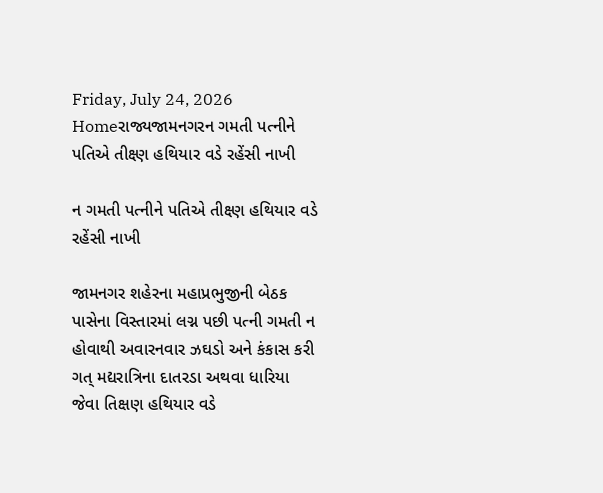Friday, July 24, 2026
Homeરાજ્યજામનગરન ગમતી પત્નીને પતિએ તીક્ષ્ણ હથિયાર વડે રહેંસી નાખી

ન ગમતી પત્નીને પતિએ તીક્ષ્ણ હથિયાર વડે રહેંસી નાખી

જામનગર શહેરના મહાપ્રભુજીની બેઠક પાસેના વિસ્તારમાં લગ્ન પછી પત્ની ગમતી ન હોવાથી અવારનવાર ઝઘડો અને કંકાસ કરી ગત્ મદ્યરાત્રિના દાતરડા અથવા ધારિયા જેવા તિક્ષણ હથિયાર વડે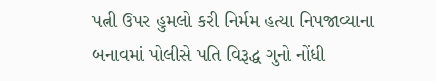પત્ની ઉપર હુમલો કરી નિર્મમ હત્યા નિપજાવ્યાના બનાવમાં પોલીસે પતિ વિરૂદ્ધ ગુનો નોંધી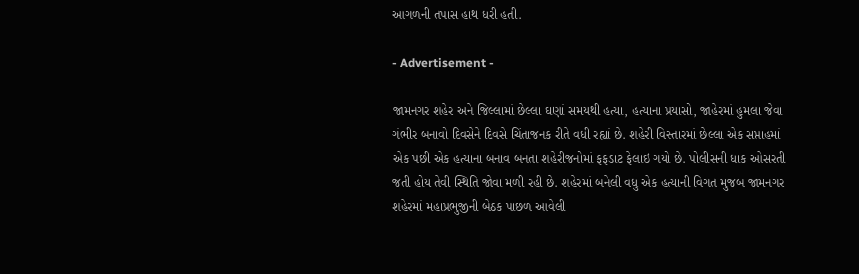આગળની તપાસ હાથ ધરી હતી.

- Advertisement -

જામનગર શહેર અને જિલ્લામાં છેલ્લા ઘણાં સમયથી હત્યા, હત્યાના પ્રયાસો, જાહેરમાં હુમલા જેવા ગંભીર બનાવો દિવસેને દિવસે ચિંતાજનક રીતે વધી રહ્યાં છે. શહેરી વિસ્તારમાં છેલ્લા એક સપ્તાહમાં એક પછી એક હત્યાના બનાવ બનતા શહેરીજનોમાં ફફડાટ ફેલાઇ ગયો છે. પોલીસની ધાક ઓસરતી જતી હોય તેવી સ્થિતિ જોવા મળી રહી છે. શહેરમાં બનેલી વધુ એક હત્યાની વિગત મુજબ જામનગર શહેરમાં મહાપ્રભુજીની બેઠક પાછળ આવેલી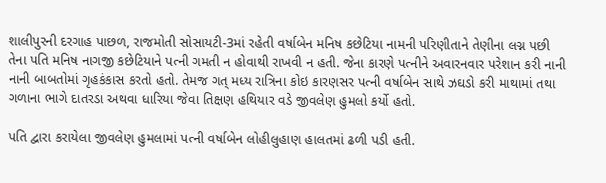શાલીપુરની દરગાહ પાછળ, રાજમોતી સોસાયટી-3માં રહેતી વર્ષાબેન મનિષ કછેટિયા નામની પરિણીતાને તેણીના લગ્ન પછી તેના પતિ મનિષ નાગજી કછેટિયાને પત્ની ગમતી ન હોવાથી રાખવી ન હતી. જેના કારણે પત્નીને અવારનવાર પરેશાન કરી નાની નાની બાબતોમાં ગૃહકંકાસ કરતો હતો. તેમજ ગત્ મધ્ય રાત્રિના કોઇ કારણસર પત્ની વર્ષાબેન સાથે ઝઘડો કરી માથામાં તથા ગળાના ભાગે દાતરડા અથવા ધારિયા જેવા તિક્ષણ હથિયાર વડે જીવલેણ હુમલો કર્યો હતો.

પતિ દ્વારા કરાયેલા જીવલેણ હુમલામાં પત્ની વર્ષાબેન લોહીલુહાણ હાલતમાં ઢળી પડી હતી.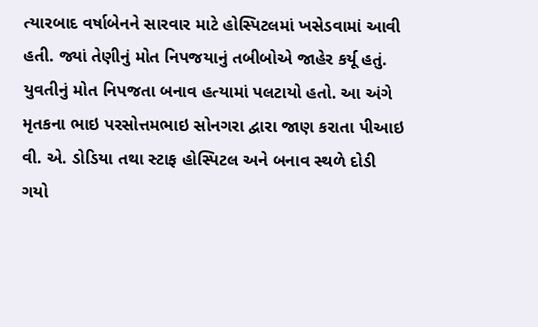ત્યારબાદ વર્ષાબેનને સારવાર માટે હોસ્પિટલમાં ખસેડવામાં આવી હતી. જ્યાં તેણીનું મોત નિપજયાનું તબીબોએ જાહેર કર્યૂ હતું. યુવતીનું મોત નિપજતા બનાવ હત્યામાં પલટાયો હતો. આ અંગે મૃતકના ભાઇ પરસોત્તમભાઇ સોનગરા દ્વારા જાણ કરાતા પીઆઇ વી. એ. ડોડિયા તથા સ્ટાફ હોસ્પિટલ અને બનાવ સ્થળે દોડી ગયો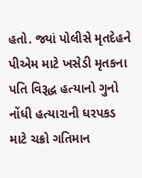હતો. જ્યાં પોલીસે મૃતદેહને પીએમ માટે ખસેડી મૃતકના પતિ વિરૂદ્ધ હત્યાનો ગુનો નોંધી હત્યારાની ધરપકડ માટે ચક્રો ગતિમાન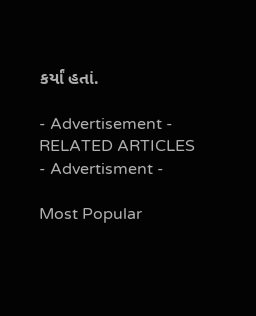કર્યાં હતાં.

- Advertisement -
RELATED ARTICLES
- Advertisment -

Most Popular